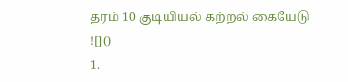தரம் 10 குடியியல் கற்றல் கையேடு
![]()
1.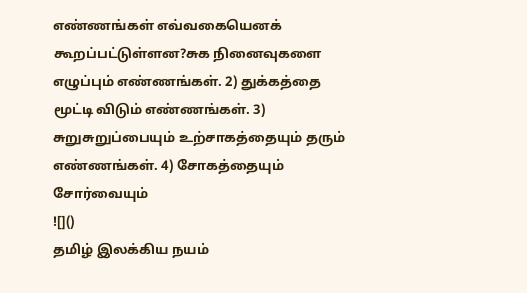எண்ணங்கள் எவ்வகையெனக் கூறப்பட்டுள்ளன?சுக நினைவுகளை எழுப்பும் எண்ணங்கள். 2) துக்கத்தை மூட்டி விடும் எண்ணங்கள். 3) சுறுசுறுப்பையும் உற்சாகத்தையும் தரும் எண்ணங்கள். 4) சோகத்தையும் சோர்வையும்
![]()
தமிழ் இலக்கிய நயம்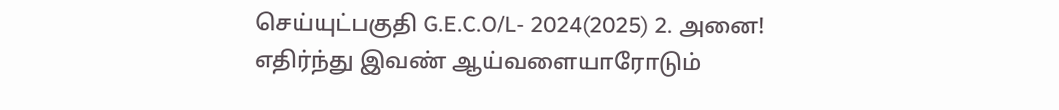செய்யுட்பகுதி G.E.C.O/L- 2024(2025) 2. அனை! எதிர்ந்து இவண் ஆய்வளையாரோடும்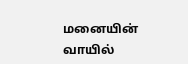மனையின் வாயில்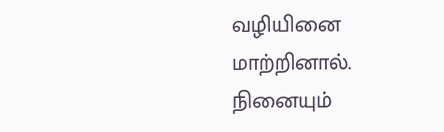வழியினை மாற்றினால். நினையும்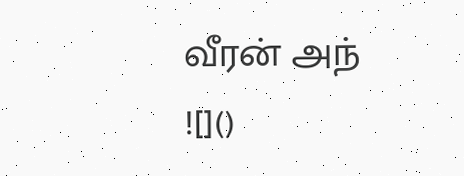வீரன் அந்
![]()